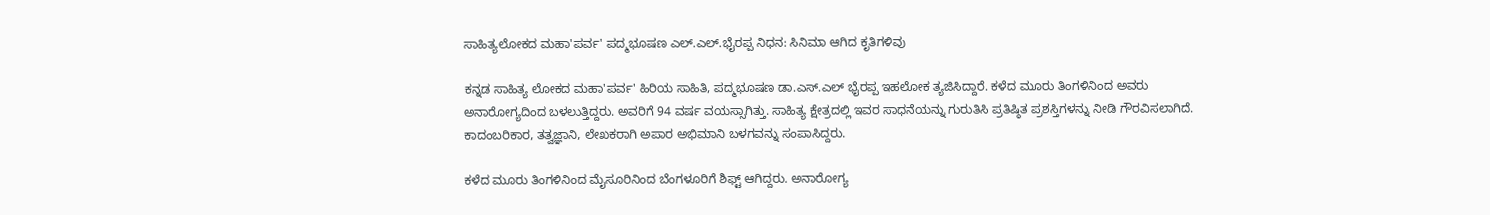ಸಾಹಿತ್ಯಲೋಕದ ಮಹಾ'ಪರ್ವ' ಪದ್ಮಭೂಷಣ ಎಲ್‌.ಎಲ್‌.ಭೈರಪ್ಪ ನಿಧನ: ಸಿನಿಮಾ ಆಗಿದ ಕೃತಿಗಳಿವು

ಕನ್ನಡ ಸಾಹಿತ್ಯ ಲೋಕದ ಮಹಾ'ಪರ್ವ' ಹಿರಿಯ ಸಾಹಿತಿ, ಪದ್ಮಭೂಷಣ ಡಾ.ಎಸ್‌.ಎಲ್ ಭೈರಪ್ಪ ಇಹಲೋಕ ತ್ಯಜಿಸಿದ್ದಾರೆ. ಕಳೆದ ಮೂರು ತಿಂಗಳಿನಿಂದ ಅವರು ಅನಾರೋಗ್ಯದಿಂದ ಬಳಲುತ್ತಿದ್ದರು. ಅವರಿಗೆ 94 ವರ್ಷ ವಯಸ್ಸಾಗಿತ್ತು. ಸಾಹಿತ್ಯ ಕ್ಷೇತ್ರದಲ್ಲಿ ಇವರ ಸಾಧನೆಯನ್ನು ಗುರುತಿಸಿ ಪ್ರತಿಷ್ಠಿತ ಪ್ರಶಸ್ತಿಗಳನ್ನು ನೀಡಿ ಗೌರವಿಸಲಾಗಿದೆ. ಕಾದಂಬರಿಕಾರ, ತತ್ವಜ್ಞಾನಿ, ಲೇಖಕರಾಗಿ ಅಪಾರ ಅಭಿಮಾನಿ ಬಳಗವನ್ನು ಸಂಪಾಸಿದ್ದರು.

ಕಳೆದ ಮೂರು ತಿಂಗಳಿನಿಂದ ಮೈಸೂರಿನಿಂದ ಬೆಂಗಳೂರಿಗೆ ಶಿಫ್ಟ್ ಆಗಿದ್ದರು. ಅನಾರೋಗ್ಯ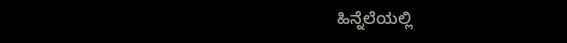ಹಿನ್ನೆಲೆಯಲ್ಲಿ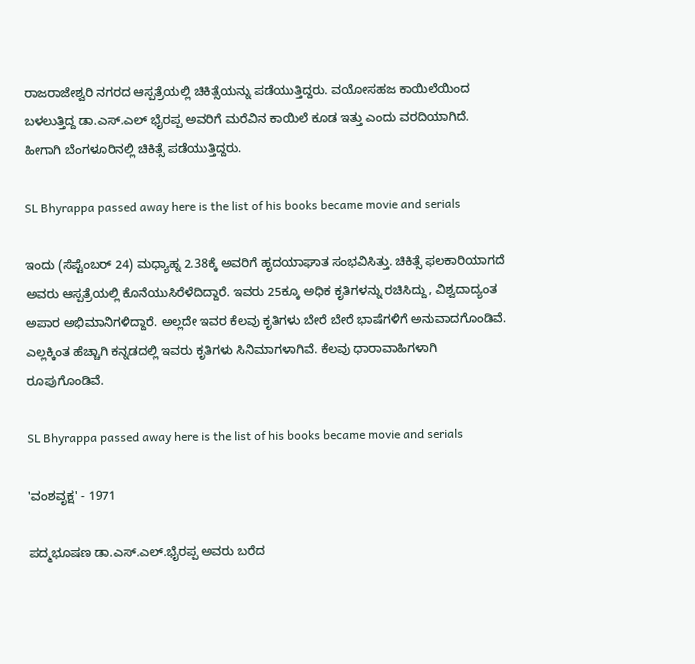ರಾಜರಾಜೇಶ್ವರಿ ನಗರದ ಆಸ್ಪತ್ರೆಯಲ್ಲಿ ಚಿಕಿತ್ಸೆಯನ್ನು ಪಡೆಯುತ್ತಿದ್ದರು. ವಯೋಸಹಜ ಕಾಯಿಲೆಯಿಂದ ಬಳಲುತ್ತಿದ್ದ ಡಾ.ಎಸ್‌.ಎಲ್ ಭೈರಪ್ಪ ಅವರಿಗೆ ಮರೆವಿನ ಕಾಯಿಲೆ ಕೂಡ ಇತ್ತು ಎಂದು ವರದಿಯಾಗಿದೆ. ಹೀಗಾಗಿ ಬೆಂಗಳೂರಿನಲ್ಲಿ ಚಿಕಿತ್ಸೆ ಪಡೆಯುತ್ತಿದ್ದರು.

SL Bhyrappa passed away here is the list of his books became movie and serials

ಇಂದು (ಸೆಪ್ಟೆಂಬರ್ 24) ಮಧ್ಯಾಹ್ನ 2.38ಕ್ಕೆ ಅವರಿಗೆ ಹೃದಯಾಘಾತ ಸಂಭವಿಸಿತ್ತು. ಚಿಕಿತ್ಸೆ ಫಲಕಾರಿಯಾಗದೆ ಅವರು ಆಸ್ಪತ್ರೆಯಲ್ಲಿ ಕೊನೆಯುಸಿರೆಳೆದಿದ್ದಾರೆ. ಇವರು 25ಕ್ಕೂ ಅಧಿಕ ಕೃತಿಗಳನ್ನು ರಚಿಸಿದ್ದು, ವಿಶ್ವದಾದ್ಯಂತ ಅಪಾರ ಅಭಿಮಾನಿಗಳಿದ್ದಾರೆ. ಅಲ್ಲದೇ ಇವರ ಕೆಲವು ಕೃತಿಗಳು ಬೇರೆ ಬೇರೆ ಭಾಷೆಗಳಿಗೆ ಅನುವಾದಗೊಂಡಿವೆ. ಎಲ್ಲಕ್ಕಿಂತ ಹೆಚ್ಚಾಗಿ ಕನ್ನಡದಲ್ಲಿ ಇವರು ಕೃತಿಗಳು ಸಿನಿಮಾಗಳಾಗಿವೆ. ಕೆಲವು ಧಾರಾವಾಹಿಗಳಾಗಿ ರೂಪುಗೊಂಡಿವೆ.

SL Bhyrappa passed away here is the list of his books became movie and serials

'ವಂಶವೃಕ್ಷ' - 1971

ಪದ್ಮಭೂಷಣ ಡಾ.ಎಸ್‌.ಎಲ್‌.ಭೈರಪ್ಪ ಅವರು ಬರೆದ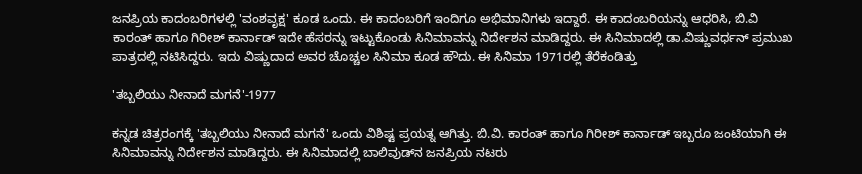ಜನಪ್ರಿಯ ಕಾದಂಬರಿಗಳಲ್ಲಿ 'ವಂಶವೃಕ್ಷ' ಕೂಡ ಒಂದು. ಈ ಕಾದಂಬರಿಗೆ ಇಂದಿಗೂ ಅಭಿಮಾನಿಗಳು ಇದ್ದಾರೆ. ಈ ಕಾದಂಬರಿಯನ್ನು ಆಧರಿಸಿ, ಬಿ.ವಿ ಕಾರಂತ್ ಹಾಗೂ ಗಿರೀಶ್ ಕಾರ್ನಾಡ್ ಇದೇ ಹೆಸರನ್ನು ಇಟ್ಟುಕೊಂಡು ಸಿನಿಮಾವನ್ನು ನಿರ್ದೇಶನ ಮಾಡಿದ್ದರು. ಈ ಸಿನಿಮಾದಲ್ಲಿ ಡಾ.ವಿಷ್ಣುವರ್ಧನ್ ಪ್ರಮುಖ ಪಾತ್ರದಲ್ಲಿ ನಟಿಸಿದ್ದರು. ಇದು ವಿಷ್ಣುದಾದ ಅವರ ಚೊಚ್ಚಲ ಸಿನಿಮಾ ಕೂಡ ಹೌದು. ಈ ಸಿನಿಮಾ 1971ರಲ್ಲಿ ತೆರೆಕಂಡಿತ್ತು

'ತಬ್ಬಲಿಯು ನೀನಾದೆ ಮಗನೆ'-1977

ಕನ್ನಡ ಚಿತ್ರರಂಗಕ್ಕೆ 'ತಬ್ಬಲಿಯು ನೀನಾದೆ ಮಗನೆ' ಒಂದು ವಿಶಿಷ್ಟ ಪ್ರಯತ್ನ ಆಗಿತ್ತು. ಬಿ.ವಿ. ಕಾರಂತ್ ಹಾಗೂ ಗಿರೀಶ್ ಕಾರ್ನಾಡ್ ಇಬ್ಬರೂ ಜಂಟಿಯಾಗಿ ಈ ಸಿನಿಮಾವನ್ನು ನಿರ್ದೇಶನ ಮಾಡಿದ್ದರು. ಈ ಸಿನಿಮಾದಲ್ಲಿ ಬಾಲಿವುಡ್‌ನ ಜನಪ್ರಿಯ ನಟರು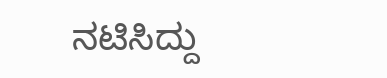ನಟಿಸಿದ್ದು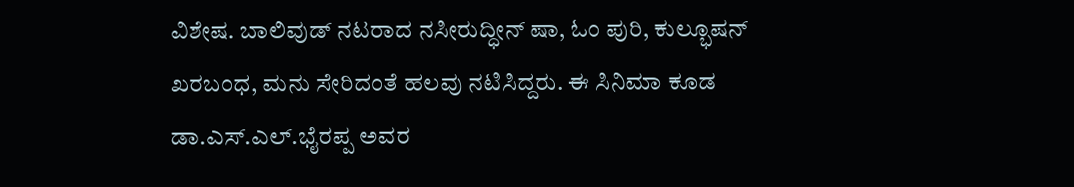ವಿಶೇಷ. ಬಾಲಿವುಡ್ ನಟರಾದ ನಸೀರುದ್ಧೀನ್ ಷಾ, ಓಂ ಪುರಿ, ಕುಲ್ಭೂಷನ್ ಖರಬಂಧ, ಮನು ಸೇರಿದಂತೆ ಹಲವು ನಟಿಸಿದ್ದರು. ಈ ಸಿನಿಮಾ ಕೂಡ ಡಾ.ಎಸ್‌.ಎಲ್‌.ಭೈರಪ್ಪ ಅವರ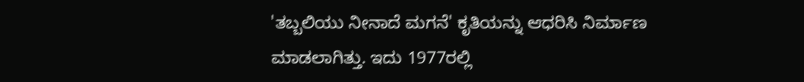'ತಬ್ಬಲಿಯು ನೀನಾದೆ ಮಗನೆ' ಕೃತಿಯನ್ನು ಆಧರಿಸಿ ನಿರ್ಮಾಣ ಮಾಡಲಾಗಿತ್ತು. ಇದು 1977ರಲ್ಲಿ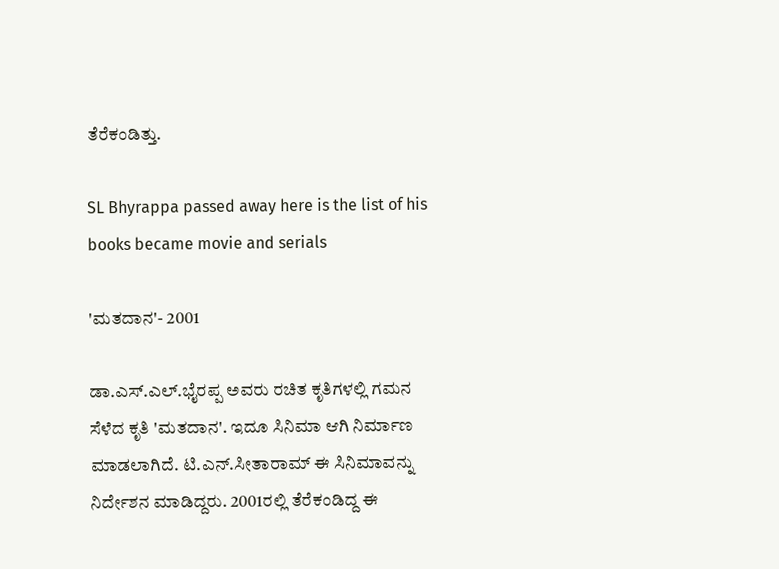ತೆರೆಕಂಡಿತ್ತು.

SL Bhyrappa passed away here is the list of his books became movie and serials

'ಮತದಾನ'- 2001

ಡಾ.ಎಸ್‌.ಎಲ್‌.ಭೈರಪ್ಪ ಅವರು ರಚಿತ ಕೃತಿಗಳಲ್ಲಿ ಗಮನ ಸೆಳೆದ ಕೃತಿ 'ಮತದಾನ'. ಇದೂ ಸಿನಿಮಾ ಆಗಿ ನಿರ್ಮಾಣ ಮಾಡಲಾಗಿದೆ. ಟಿ.ಎನ್.ಸೀತಾರಾಮ್ ಈ ಸಿನಿಮಾವನ್ನು ನಿರ್ದೇಶನ ಮಾಡಿದ್ದರು. 2001ರಲ್ಲಿ ತೆರೆಕಂಡಿದ್ದ ಈ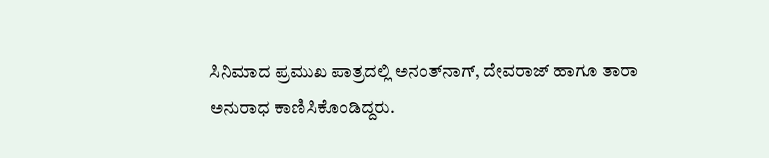ಸಿನಿಮಾದ ಪ್ರಮುಖ ಪಾತ್ರದಲ್ಲಿ ಅನಂತ್‌ನಾಗ್, ದೇವರಾಜ್ ಹಾಗೂ ತಾರಾ ಅನುರಾಧ ಕಾಣಿಸಿಕೊಂಡಿದ್ದರು.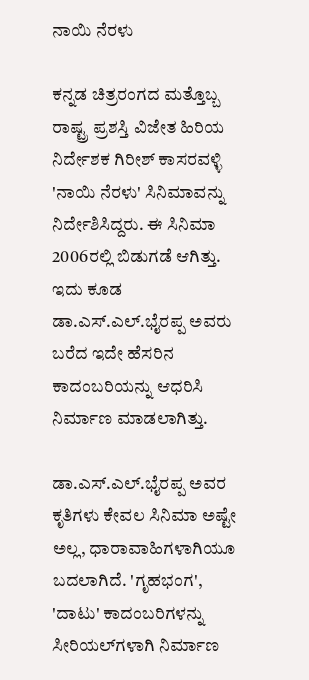ನಾಯಿ ನೆರಳು

ಕನ್ನಡ ಚಿತ್ರರಂಗದ ಮತ್ತೊಬ್ಬ ರಾಷ್ಟ್ರ ಪ್ರಶಸ್ತಿ ವಿಜೇತ ಹಿರಿಯ ನಿರ್ದೇಶಕ ಗಿರೀಶ್ ಕಾಸರವಳ್ಳಿ 'ನಾಯಿ ನೆರಳು' ಸಿನಿಮಾವನ್ನು ನಿರ್ದೇಶಿಸಿದ್ದರು. ಈ ಸಿನಿಮಾ 2006ರಲ್ಲಿ ಬಿಡುಗಡೆ ಆಗಿತ್ತು. ಇದು ಕೂಡ ಡಾ.ಎಸ್‌.ಎಲ್‌.ಭೈರಪ್ಪ ಅವರು ಬರೆದ ಇದೇ ಹೆಸರಿನ ಕಾದಂಬರಿಯನ್ನು ಆಧರಿಸಿ ನಿರ್ಮಾಣ ಮಾಡಲಾಗಿತ್ತು.

ಡಾ.ಎಸ್‌.ಎಲ್‌.ಭೈರಪ್ಪ ಅವರ ಕೃತಿಗಳು ಕೇವಲ ಸಿನಿಮಾ ಅಷ್ಟೇ ಅಲ್ಲ, ಧಾರಾವಾಹಿಗಳಾಗಿಯೂ ಬದಲಾಗಿದೆ. 'ಗೃಹಭಂಗ', 'ದಾಟು' ಕಾದಂಬರಿಗಳನ್ನು ಸೀರಿಯಲ್‌ಗಳಾಗಿ ನಿರ್ಮಾಣ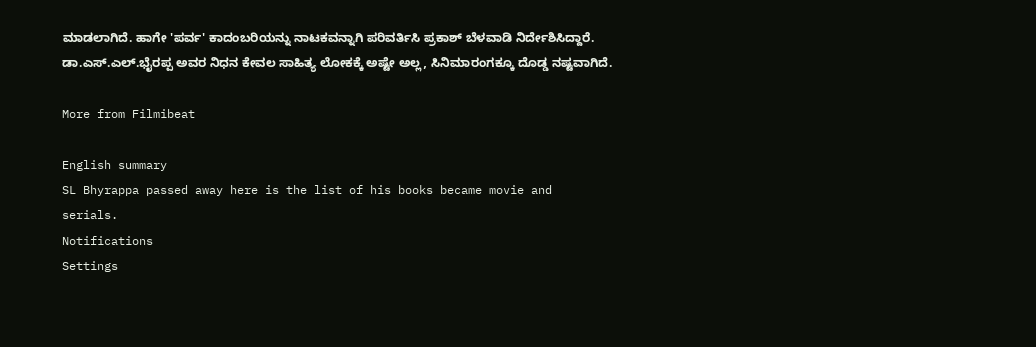ಮಾಡಲಾಗಿದೆ. ಹಾಗೇ 'ಪರ್ವ' ಕಾದಂಬರಿಯನ್ನು ನಾಟಕವನ್ನಾಗಿ ಪರಿವರ್ತಿಸಿ ಪ್ರಕಾಶ್ ಬೆಳವಾಡಿ ನಿರ್ದೇಶಿಸಿದ್ದಾರೆ. ಡಾ.ಎಸ್‌.ಎಲ್.ಭೈರಪ್ಪ ಅವರ ನಿಧನ ಕೇವಲ ಸಾಹಿತ್ಯ ಲೋಕಕ್ಕೆ ಅಷ್ಟೇ ಅಲ್ಲ, ಸಿನಿಮಾರಂಗಕ್ಕೂ ದೊಡ್ಡ ನಷ್ಟವಾಗಿದೆ.

More from Filmibeat

English summary
SL Bhyrappa passed away here is the list of his books became movie and serials.
Notifications
Settings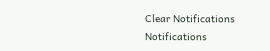Clear Notifications
Notifications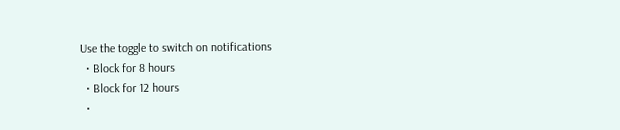Use the toggle to switch on notifications
  • Block for 8 hours
  • Block for 12 hours
  •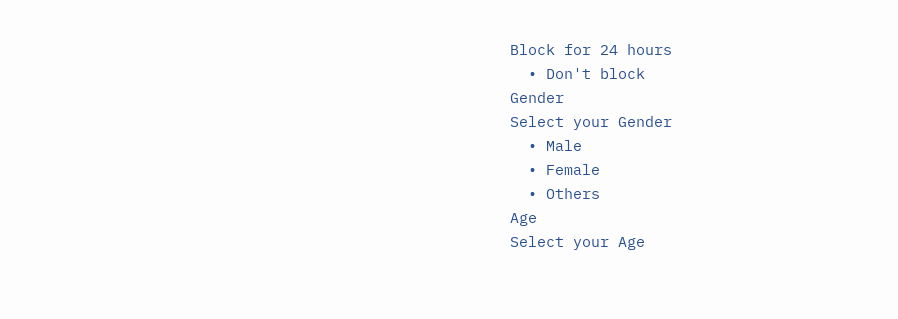Block for 24 hours
  • Don't block
Gender
Select your Gender
  • Male
  • Female
  • Others
Age
Select your Age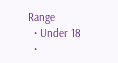Range
  • Under 18
  •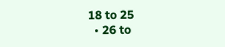18 to 25
  • 26 to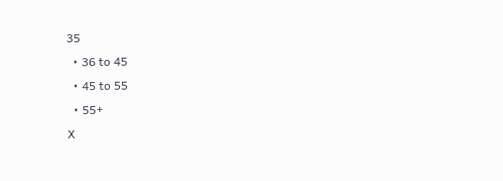35
  • 36 to 45
  • 45 to 55
  • 55+
X